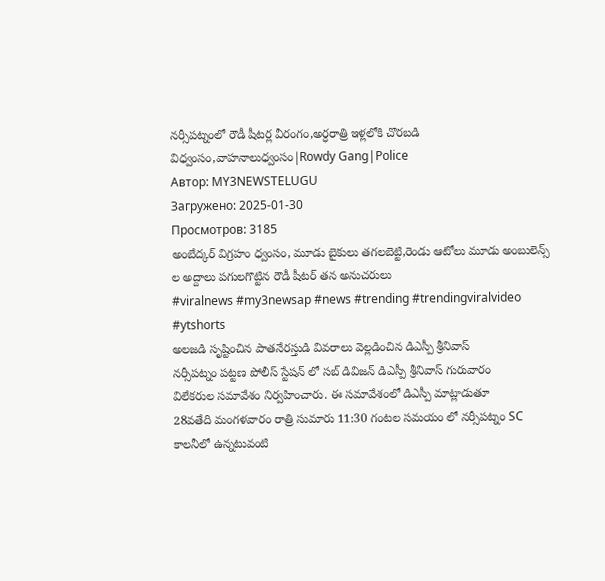నర్సీపట్నంలో రౌడీ షీటర్ల వీరంగం,అర్ధరాత్రి ఇళ్లలోకి చొరబడి విధ్వంసం,వాహనాలుధ్వంసం|Rowdy Gang|Police
Автор: MY3NEWSTELUGU
Загружено: 2025-01-30
Просмотров: 3185
అంబేద్కర్ విగ్రహం ధ్వంసం, మూడు బైకులు తగలబెట్టి,రెండు ఆటోలు మూడు అంబులెన్స్ ల అద్దాలు పగులగొట్టిన రౌడీ షీటర్ తన అనుచరులు
#viralnews #my3newsap #news #trending #trendingviralvideo #ytshorts
అలజడి సృష్టించిన పాతనేరస్తుడి వివరాలు వెల్లడించిన డిఎస్పీ శ్రీనివాస్
నర్సీపట్నం పట్టణ పోలీస్ స్టేషన్ లో సబ్ డివిజన్ డిఎస్పీ శ్రీనివాస్ గురువారం
విలేకరుల సమావేశం నిర్వహించారు. ఈ సమావేశంలో డిఎస్పీ మాట్లాడుతూ
28వతేది మంగళవారం రాత్రి సుమారు 11:30 గంటల సమయం లో నర్సీపట్నం SC కాలనీలో ఉన్నటువంటి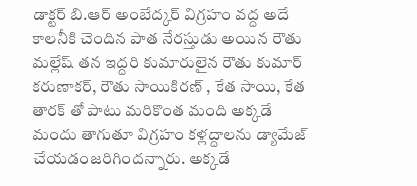డాక్టర్ బి.ఆర్ అంబేద్కర్ విగ్రహం వద్ద అదే కాలనీకి చెందిన పాత నేరస్తుడు అయిన రౌతు మల్లేష్ తన ఇద్దరి కుమారులైన రౌతు కుమార్ కరుణాకర్, రౌతు సాయికిరణ్ , కేత సాయి, కేత తారక్ తో పాటు మరికొంత మంది అక్కడే మందు తాగుతూ విగ్రహం కళ్లద్దాలను డ్యామేజ్ చేయడంజరిగిందన్నారు. అక్కడే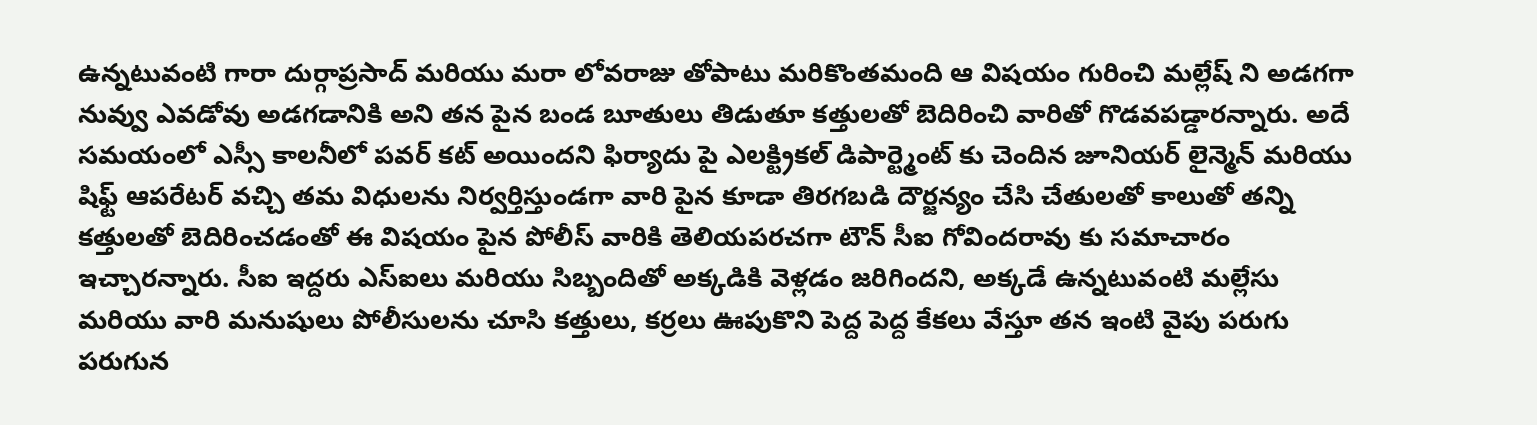ఉన్నటువంటి గారా దుర్గాప్రసాద్ మరియు మరా లోవరాజు తోపాటు మరికొంతమంది ఆ విషయం గురించి మల్లేష్ ని అడగగా నువ్వు ఎవడోవు అడగడానికి అని తన పైన బండ బూతులు తిడుతూ కత్తులతో బెదిరించి వారితో గొడవపడ్డారన్నారు. అదే సమయంలో ఎస్సీ కాలనీలో పవర్ కట్ అయిందని ఫిర్యాదు పై ఎలక్ట్రికల్ డిపార్ట్మెంట్ కు చెందిన జూనియర్ లైన్మెన్ మరియు షిఫ్ట్ ఆపరేటర్ వచ్చి తమ విధులను నిర్వర్తిస్తుండగా వారి పైన కూడా తిరగబడి దౌర్జన్యం చేసి చేతులతో కాలుతో తన్ని కత్తులతో బెదిరించడంతో ఈ విషయం పైన పోలీస్ వారికి తెలియపరచగా టౌన్ సీఐ గోవిందరావు కు సమాచారం ఇచ్చారన్నారు. సీఐ ఇద్దరు ఎస్ఐలు మరియు సిబ్బందితో అక్కడికి వెళ్లడం జరిగిందని, అక్కడే ఉన్నటువంటి మల్లేసు మరియు వారి మనుషులు పోలీసులను చూసి కత్తులు, కర్రలు ఊపుకొని పెద్ద పెద్ద కేకలు వేస్తూ తన ఇంటి వైపు పరుగు పరుగున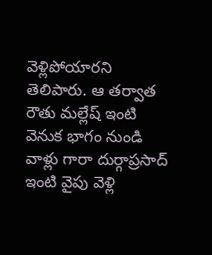వెళ్లిపోయారని తెలిపారు. ఆ తర్వాత రౌతు మల్లేష్ ఇంటి వెనుక భాగం నుండి వాళ్లు గారా దుర్గాప్రసాద్ ఇంటి వైపు వెళ్లి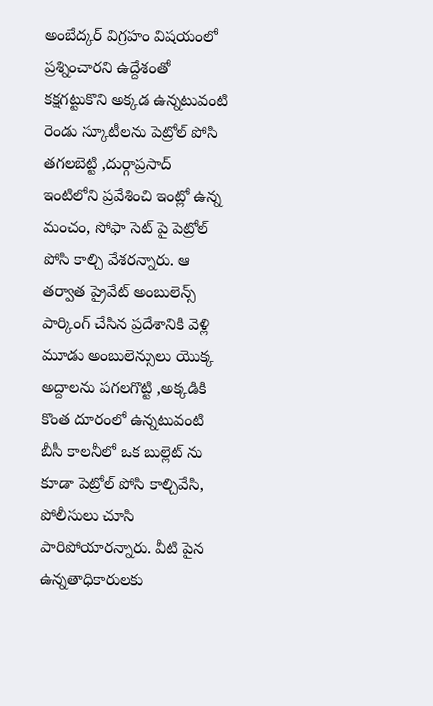అంబేద్కర్ విగ్రహం విషయంలో ప్రశ్నించారని ఉద్దేశంతో కక్షగట్టుకొని అక్కడ ఉన్నటువంటి రెండు స్కూటీలను పెట్రోల్ పోసి తగలబెట్టి ,దుర్గాప్రసాద్ ఇంటిలోని ప్రవేశించి ఇంట్లో ఉన్న మంచం, సోఫా సెట్ పై పెట్రోల్ పోసి కాల్చి వేశరన్నారు. ఆ తర్వాత ప్రైవేట్ అంబులెన్స్ పార్కింగ్ చేసిన ప్రదేశానికి వెళ్లి మూడు అంబులెన్సులు యొక్క అద్దాలను పగలగొట్టి ,అక్కడికి కొంత దూరంలో ఉన్నటువంటి బీసీ కాలనీలో ఒక బుల్లెట్ ను కూడా పెట్రోల్ పోసి కాల్చివేసి, పోలీసులు చూసి పారిపోయారన్నారు. వీటి పైన ఉన్నతాధికారులకు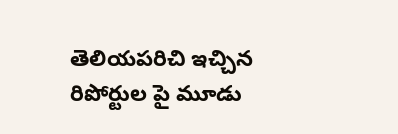తెలియపరిచి ఇచ్చిన రిపోర్టుల పై మూడు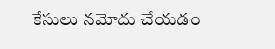కేసులు నమోదు చేయడం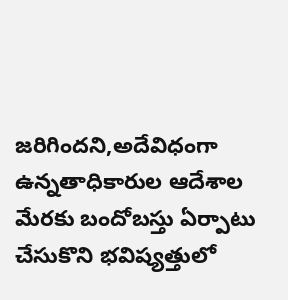జరిగిందని,అదేవిధంగా ఉన్నతాధికారుల ఆదేశాల మేరకు బందోబస్తు ఏర్పాటు చేసుకొని భవిష్యత్తులో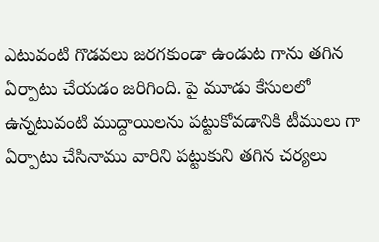ఎటువంటి గొడవలు జరగకుండా ఉండుట గాను తగిన ఏర్పాటు చేయడం జరిగింది. పై మూడు కేసులలో ఉన్నటువంటి ముద్దాయిలను పట్టుకోవడానికి టీములు గా ఏర్పాటు చేసినాము వారిని పట్టుకుని తగిన చర్యలు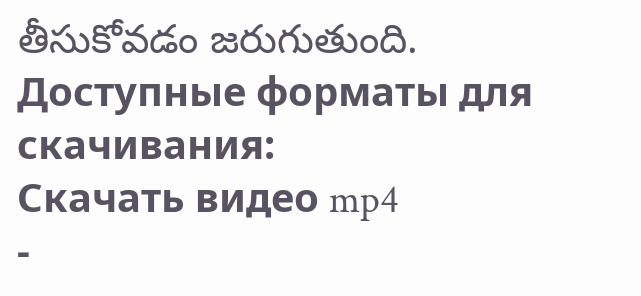తీసుకోవడం జరుగుతుంది.
Доступные форматы для скачивания:
Скачать видео mp4
-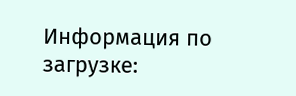Информация по загрузке: